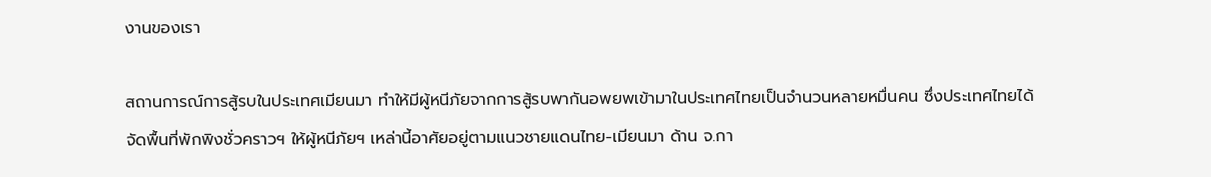งานของเรา

สถานการณ์การสู้รบในประเทศเมียนมา ทำให้มีผู้หนีภัยจากการสู้รบพากันอพยพเข้ามาในประเทศไทยเป็นจำนวนหลายหมื่นคน ซึ่งประเทศไทยได้จัดพื้นที่พักพิงชั่วคราวฯ ให้ผู้หนีภัยฯ เหล่านี้อาศัยอยู่ตามแนวชายแดนไทย-เมียนมา ด้าน จ.กา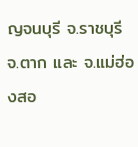ญจนบุรี จ.ราชบุรี จ.ตาก และ จ.แม่ฮ่องสอ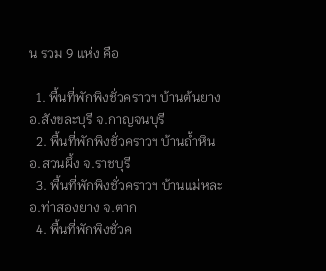น รวม 9 แห่ง คือ

  1. พื้นที่พักพิงชั่วคราวฯ บ้านต้นยาง อ.สังขละบุรี จ.กาญจนบุรี
  2. พื้นที่พักพิงชั่วคราวฯ บ้านถ้ำหิน อ.สวนผึ้ง จ.ราชบุรี
  3. พื้นที่พักพิงชั่วคราวฯ บ้านแม่หละ อ.ท่าสองยาง จ.ตาก
  4. พื้นที่พักพิงชั่วค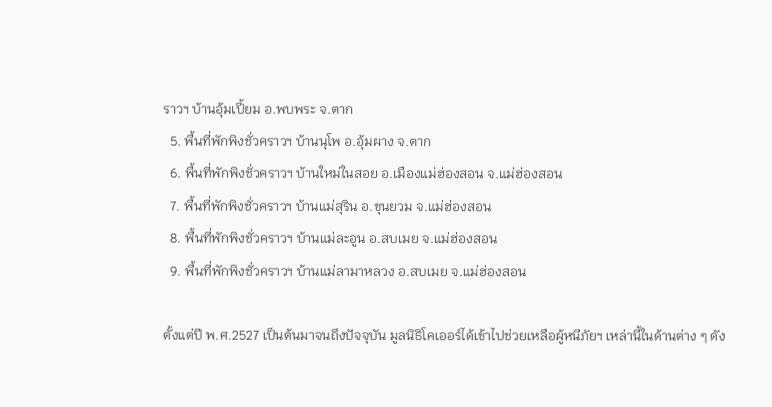ราวฯ บ้านอุ้มเปี้ยม อ.พบพระ จ.ตาก
  5. พื้นที่พักพิงชั่วคราวฯ บ้านนุโพ อ.อุ้มผาง จ.ตาก
  6. พื้นที่พักพิงชั่วคราวฯ บ้านใหม่ในสอย อ.เมืองแม่ฮ่องสอน จ.แม่ฮ่องสอน
  7. พื้นที่พักพิงชั่วคราวฯ บ้านแม่สุริน อ.ขุนยวม จ.แม่ฮ่องสอน
  8. พื้นที่พักพิงชั่วคราวฯ บ้านแม่ละอูน อ.สบเมย จ.แม่ฮ่องสอน
  9. พื้นที่พักพิงชั่วคราวฯ บ้านแม่ลามาหลวง อ.สบเมย จ.แม่ฮ่องสอน

ตั้งแต่ปี พ.ศ.2527 เป็นต้นมาจนถึงปัจจุบัน มูลนิธิโคเออร์ได้เข้าไปช่วยเหลือผู้หนีภัยฯ เหล่านี้ในด้านต่าง ๆ ดัง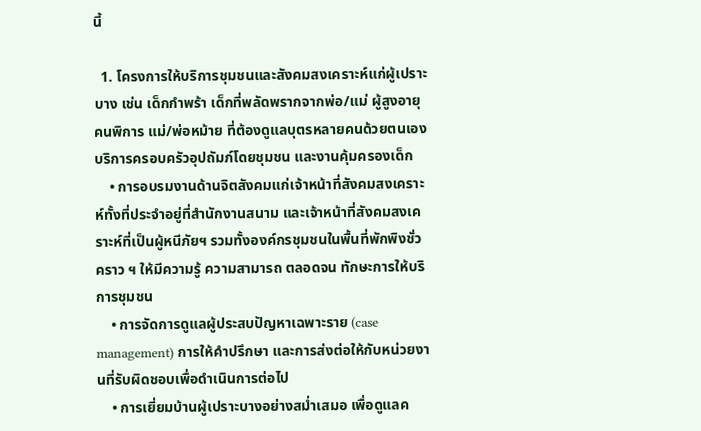นี้

  1. โครงการให้บริการชุมชนและสังคมสงเคราะห์แก่ผู้เปราะบาง เช่น เด็กกำพร้า เด็กที่พลัดพรากจากพ่อ/แม่ ผู้สูงอายุ คนพิการ แม่/พ่อหม้าย ที่ต้องดูแลบุตรหลายคนด้วยตนเอง บริการครอบครัวอุปถัมภ์โดยชุมชน และงานคุ้มครองเด็ก
    • การอบรมงานด้านจิตสังคมแก่เจ้าหน้าที่สังคมสงเคราะห์ทั้งที่ประจำอยู่ที่สำนักงานสนาม และเจ้าหน้าที่สังคมสงเคราะห์ที่เป็นผู้หนีภัยฯ รวมทั้งองค์กรชุมชนในพื้นที่พักพิงชั่วคราว ฯ ให้มีความรู้ ความสามารถ ตลอดจน ทักษะการให้บริการชุมชน
    • การจัดการดูแลผู้ประสบปัญหาเฉพาะราย (case management) การให้คำปรึกษา และการส่งต่อให้กับหน่วยงานที่รับผิดชอบเพื่อดำเนินการต่อไป
    • การเยี่ยมบ้านผู้เปราะบางอย่างสม่ำเสมอ เพื่อดูแลค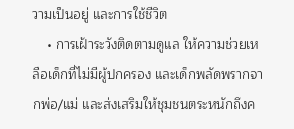วามเป็นอยู่ และการใช้ชีวิต
    • การเฝ้าระวังติดตามดูแล ให้ความช่วยเหลือเด็กที่ไม่มีผู้ปกครอง และเด็กพลัดพรากจากพ่อ/แม่ และส่งเสริมให้ชุมชนตระหนักถึงค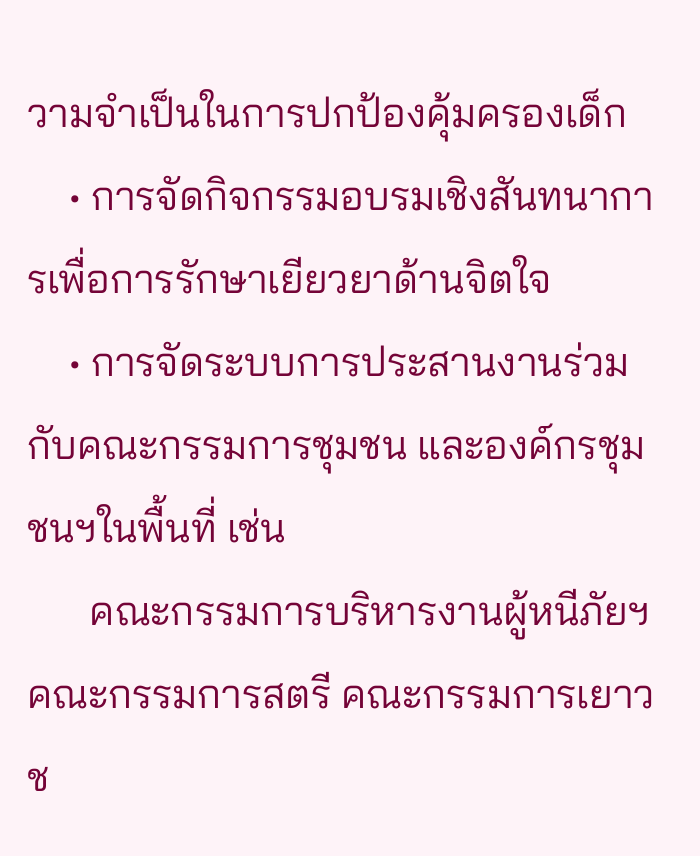วามจำเป็นในการปกป้องคุ้มครองเด็ก
    • การจัดกิจกรรมอบรมเชิงสันทนาการเพื่อการรักษาเยียวยาด้านจิตใจ
    • การจัดระบบการประสานงานร่วมกับคณะกรรมการชุมชน และองค์กรชุมชนฯในพื้นที่ เช่น
      คณะกรรมการบริหารงานผู้หนีภัยฯ คณะกรรมการสตรี คณะกรรมการเยาวช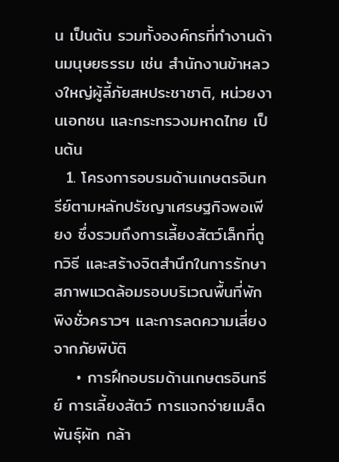น เป็นต้น รวมทั้งองค์กรที่ทำงานด้านมนุษยธรรม เช่น สำนักงานข้าหลวงใหญ่ผู้ลี้ภัยสหประชาชาติ, หน่วยงานเอกชน และกระทรวงมหาดไทย เป็นต้น
  1. โครงการอบรมด้านเกษตรอินทรีย์ตามหลักปรัชญาเศรษฐกิจพอเพียง ซึ่งรวมถึงการเลี้ยงสัตว์เล็กที่ถูกวิธี และสร้างจิตสำนึกในการรักษาสภาพแวดล้อมรอบบริเวณพื้นที่พักพิงชั่วคราวฯ และการลดความเสี่ยงจากภัยพิบัติ
    • การฝึกอบรมด้านเกษตรอินทรีย์ การเลี้ยงสัตว์ การแจกจ่ายเมล็ดพันธุ์ผัก กล้า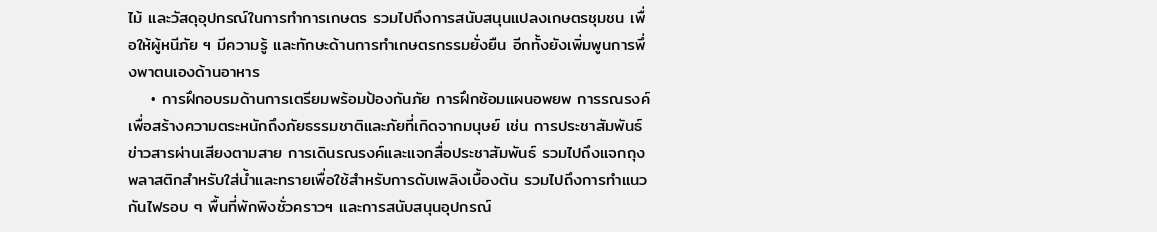ไม้ และวัสดุอุปกรณ์ในการทำการเกษตร รวมไปถึงการสนับสนุนแปลงเกษตรชุมชน เพื่อให้ผู้หนีภัย ฯ มีความรู้ และทักษะด้านการทำเกษตรกรรมยั่งยืน อีกทั้งยังเพิ่มพูนการพึ่งพาตนเองด้านอาหาร
    • การฝึกอบรมด้านการเตรียมพร้อมป้องกันภัย การฝึกซ้อมแผนอพยพ การรณรงค์เพื่อสร้างความตระหนักถึงภัยธรรมชาติและภัยที่เกิดจากมนุษย์ เช่น การประชาสัมพันธ์ข่าวสารผ่านเสียงตามสาย การเดินรณรงค์และแจกสื่อประชาสัมพันธ์ รวมไปถึงแจกถุงพลาสติกสำหรับใส่น้ำและทรายเพื่อใช้สำหรับการดับเพลิงเบื้องต้น รวมไปถึงการทำแนวกันไฟรอบ ๆ พื้นที่พักพิงชั่วคราวฯ และการสนับสนุนอุปกรณ์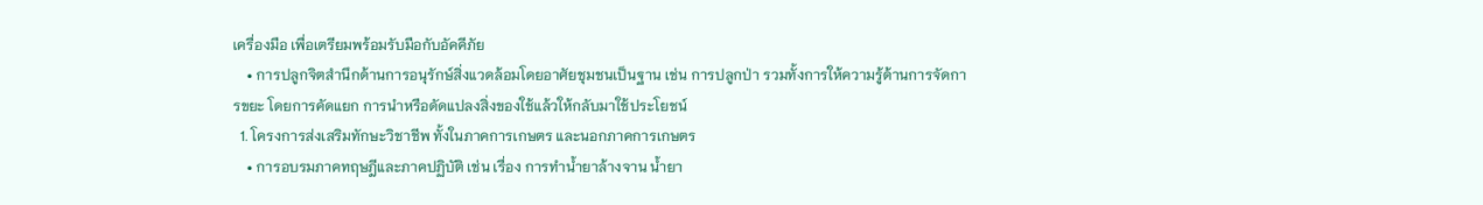เครื่องมือ เพื่อเตรียมพร้อมรับมือกับอัคคีภัย
    • การปลูกจิตสำนึกด้านการอนุรักษ์สิ่งแวดล้อมโดยอาศัยชุมชนเป็นฐาน เช่น การปลูกป่า รวมทั้งการให้ความรู้ด้านการจัดการขยะ โดยการคัดแยก การนำหรือดัดแปลงสิ่งของใช้แล้วให้กลับมาใช้ประโยชน์
  1. โครงการส่งเสริมทักษะวิชาชีพ ทั้งในภาคการเกษตร และนอกภาคการเกษตร
    • การอบรมภาคทฤษฎีและภาคปฏิบัติ เช่น เรื่อง การทำน้ำยาล้างจาน น้ำยา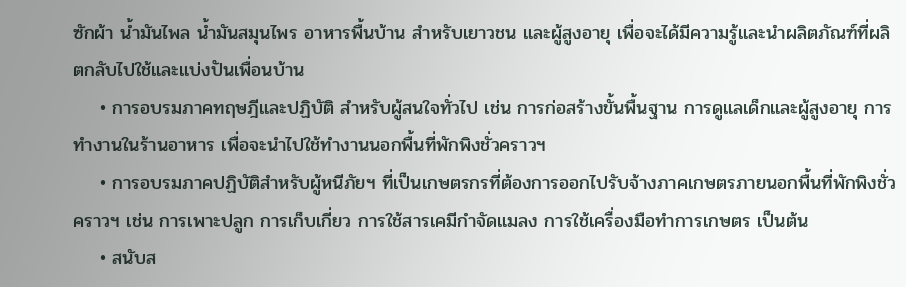ซักผ้า น้ำมันไพล น้ำมันสมุนไพร อาหารพื้นบ้าน สำหรับเยาวชน และผู้สูงอายุ เพื่อจะได้มีความรู้และนำผลิตภัณฑ์ที่ผลิตกลับไปใช้และแบ่งปันเพื่อนบ้าน
    • การอบรมภาคทฤษฎีและปฏิบัติ สำหรับผู้สนใจทั่วไป เช่น การก่อสร้างขั้นพื้นฐาน การดูแลเด็กและผู้สูงอายุ การทำงานในร้านอาหาร เพื่อจะนำไปใช้ทำงานนอกพื้นที่พักพิงชั่วคราวฯ
    • การอบรมภาคปฏิบัติสำหรับผู้หนีภัยฯ ที่เป็นเกษตรกรที่ต้องการออกไปรับจ้างภาคเกษตรภายนอกพื้นที่พักพิงชั่วคราวฯ เช่น การเพาะปลูก การเก็บเกี่ยว การใช้สารเคมีกำจัดแมลง การใช้เครื่องมือทำการเกษตร เป็นต้น
    • สนับส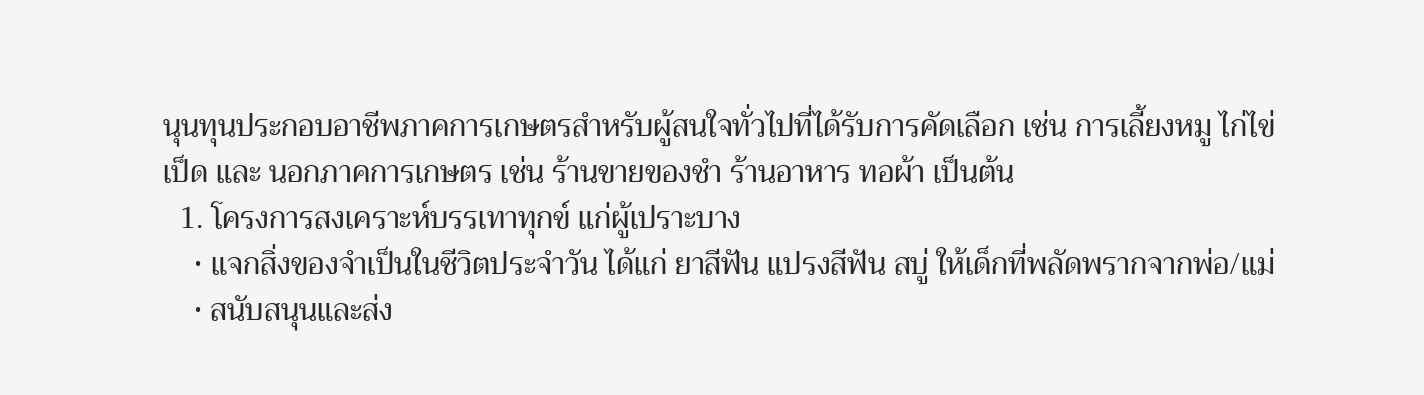นุนทุนประกอบอาชีพภาคการเกษตรสำหรับผู้สนใจทั่วไปที่ได้รับการคัดเลือก เช่น การเลี้ยงหมู ไก่ไข่ เป็ด และ นอกภาคการเกษตร เช่น ร้านขายของชำ ร้านอาหาร ทอผ้า เป็นต้น
  1. โครงการสงเคราะห์บรรเทาทุกข์ แก่ผู้เปราะบาง
    • แจกสิ่งของจำเป็นในชีวิตประจำวัน ได้แก่ ยาสีฟัน แปรงสีฟัน สบู่ ให้เด็กที่พลัดพรากจากพ่อ/แม่
    • สนับสนุนและส่ง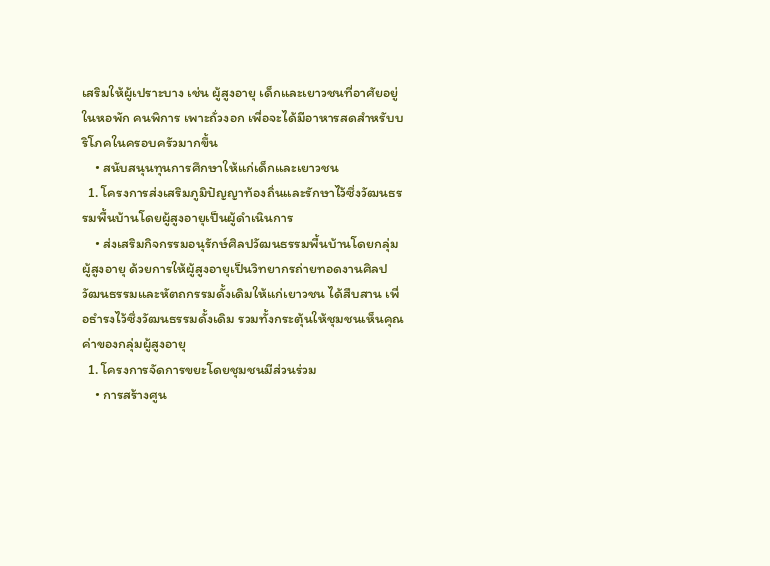เสริมให้ผู้เปราะบาง เช่น ผู้สูงอายุ เด็กและเยาวชนที่อาศัยอยู่ในหอพัก คนพิการ เพาะถั่วงอก เพื่อจะได้มีอาหารสดสำหรับบริโภคในครอบครัวมากขึ้น
    • สนับสนุนทุนการศึกษาให้แก่เด็กและเยาวชน
  1. โครงการส่งเสริมภูมิปัญญาท้องถิ่นและรักษาไว้ซึ่งวัฒนธรรมพื้นบ้านโดยผู้สูงอายุเป็นผู้ดำเนินการ
    • ส่งเสริมกิจกรรมอนุรักษ์ศิลปวัฒนธรรมพื้นบ้านโดยกลุ่มผู้สูงอายุ ด้วยการให้ผู้สูงอายุเป็นวิทยากรถ่ายทอดงานศิลปวัฒนธรรมและหัตถกรรมดั้งเดิมให้แก่เยาวชน ได้สืบสาน เพื่อธำรงไว้ซึ่งวัฒนธรรมดั้งเดิม รวมทั้งกระตุ้นให้ชุมชนเห็นคุณค่าของกลุ่มผู้สูงอายุ
  1. โครงการจัดการขยะโดยชุมชนมีส่วนร่วม
    • การสร้างศูน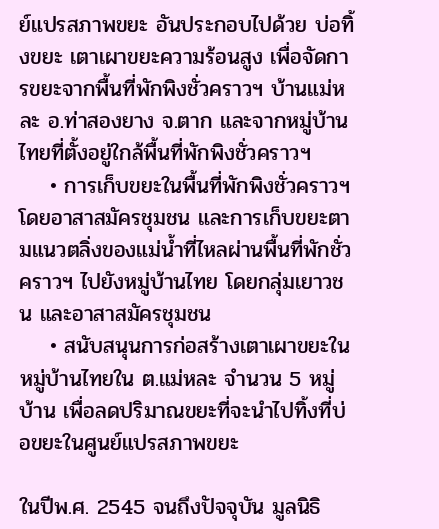ย์แปรสภาพขยะ อันประกอบไปด้วย บ่อทิ้งขยะ เตาเผาขยะความร้อนสูง เพื่อจัดการขยะจากพื้นที่พักพิงชั่วคราวฯ บ้านแม่หละ อ.ท่าสองยาง จ.ตาก และจากหมู่บ้านไทยที่ตั้งอยู่ใกล้พื้นที่พักพิงชั่วคราวฯ
    • การเก็บขยะในพื้นที่พักพิงชั่วคราวฯ โดยอาสาสมัครชุมชน และการเก็บขยะตามแนวตลิ่งของแม่น้ำที่ไหลผ่านพื้นที่พักชั่วคราวฯ ไปยังหมู่บ้านไทย โดยกลุ่มเยาวชน และอาสาสมัครชุมชน
    • สนับสนุนการก่อสร้างเตาเผาขยะในหมู่บ้านไทยใน ต.แม่หละ จำนวน 5 หมู่บ้าน เพื่อลดปริมาณขยะที่จะนำไปทิ้งที่บ่อขยะในศูนย์แปรสภาพขยะ

ในปีพ.ศ. 2545 จนถึงปัจจุบัน มูลนิธิ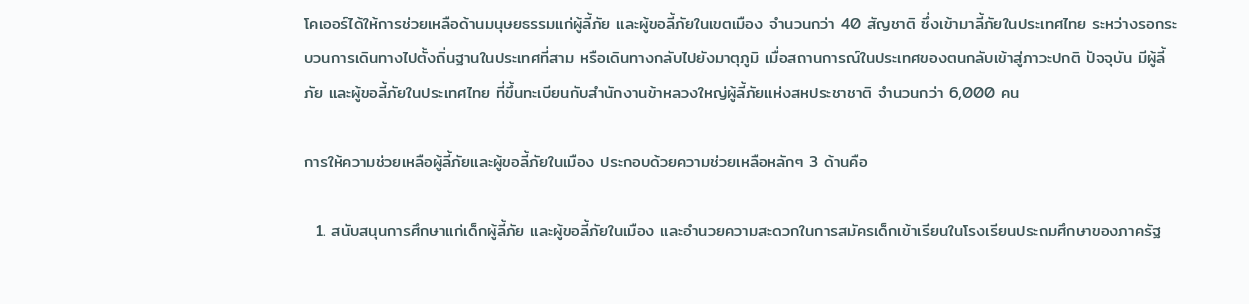โคเออร์ได้ให้การช่วยเหลือด้านมนุษยธรรมแก่ผู้ลี้ภัย และผู้ขอลี้ภัยในเขตเมือง จำนวนกว่า 40 สัญชาติ ซึ่งเข้ามาลี้ภัยในประเทศไทย ระหว่างรอกระบวนการเดินทางไปตั้งถิ่นฐานในประเทศที่สาม หรือเดินทางกลับไปยังมาตุภูมิ เมื่อสถานการณ์ในประเทศของตนกลับเข้าสู่ภาวะปกติ ปัจจุบัน มีผู้ลี้ภัย และผู้ขอลี้ภัยในประเทศไทย ที่ขึ้นทะเบียนกับสำนักงานข้าหลวงใหญ่ผู้ลี้ภัยแห่งสหประชาชาติ จำนวนกว่า 6,000 คน

การให้ความช่วยเหลือผู้ลี้ภัยและผู้ขอลี้ภัยในเมือง ประกอบด้วยความช่วยเหลือหลักๆ 3 ด้านคือ

  1. สนับสนุนการศึกษาแก่เด็กผู้ลี้ภัย และผู้ขอลี้ภัยในเมือง และอำนวยความสะดวกในการสมัครเด็กเข้าเรียนในโรงเรียนประถมศึกษาของภาครัฐ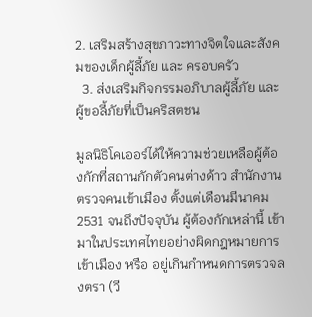2. เสริมสร้างสุขภาวะทางจิตใจและสังคมของเด็กผู้ลี้ภัย และ ครอบครัว
  3. ส่งเสริมกิจกรรมอภิบาลผู้ลี้ภัย และผู้ขอลี้ภัยที่เป็นคริสตชน

มูลนิธิโคเออร์ได้ให้ความช่วยเหลือผู้ต้องกักที่สถานกักตัวคนต่างด้าว สำนักงานตรวจคนเข้าเมือง ตั้งแต่เดือนมีนาคม 2531 จนถึงปัจจุบัน ผู้ต้องกักเหล่านี้ เข้ามาในประเทศไทยอย่างผิดกฎหมายการเข้าเมือง หรือ อยู่เกินกำหนดการตรวจลงตรา (วี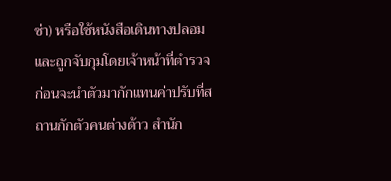ซ่า) หรือใช้หนังสือเดินทางปลอม และถูกจับกุมโดยเจ้าหน้าที่ตำรวจ ก่อนจะนำตัวมากักแทนค่าปรับที่สถานกักตัวคนต่างด้าว สำนัก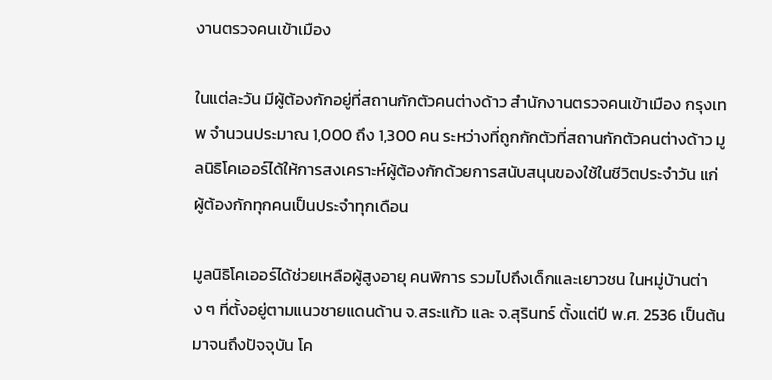งานตรวจคนเข้าเมือง

ในแต่ละวัน มีผู้ต้องกักอยู่ที่สถานกักตัวคนต่างด้าว สำนักงานตรวจคนเข้าเมือง กรุงเทพ จำนวนประมาณ 1,000 ถึง 1,300 คน ระหว่างที่ถูกกักตัวที่สถานกักตัวคนต่างด้าว มูลนิธิโคเออร์ได้ให้การสงเคราะห์ผู้ต้องกักด้วยการสนับสนุนของใช้ในชีวิตประจำวัน แก่ผู้ต้องกักทุกคนเป็นประจำทุกเดือน

มูลนิธิโคเออร์ได้ช่วยเหลือผู้สูงอายุ คนพิการ รวมไปถึงเด็กและเยาวชน ในหมู่บ้านต่าง ๆ ที่ตั้งอยู่ตามแนวชายแดนด้าน จ.สระแก้ว และ จ.สุรินทร์ ตั้งแต่ปี พ.ศ. 2536 เป็นต้นมาจนถึงปัจจุบัน โค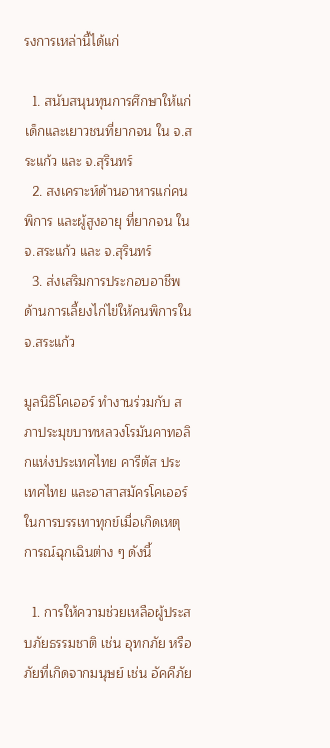รงการเหล่านี้ได้แก่

  1. สนับสนุนทุนการศึกษาให้แก่เด็กและเยาวชนที่ยากจน ใน จ.สระแก้ว และ จ.สุรินทร์
  2. สงเคราะห์ด้านอาหารแก่คนพิการ และผู้สูงอายุ ที่ยากจน ใน จ.สระแก้ว และ จ.สุรินทร์
  3. ส่งเสริมการประกอบอาชีพด้านการเลี้ยงไก่ไข่ให้คนพิการใน จ.สระแก้ว

มูลนิธิโคเออร์ ทำงานร่วมกับ สภาประมุขบาทหลวงโรมันคาทอลิกแห่งประเทศไทย คารีตัส ประเทศไทย และอาสาสมัครโคเออร์ ในการบรรเทาทุกข์เมื่อเกิดเหตุการณ์ฉุกเฉินต่าง ๆ ดังนี้

  1. การให้ความช่วยเหลือผู้ประสบภัยธรรมชาติ เช่น อุทกภัย หรือภัยที่เกิดจากมนุษย์ เช่น อัคคีภัย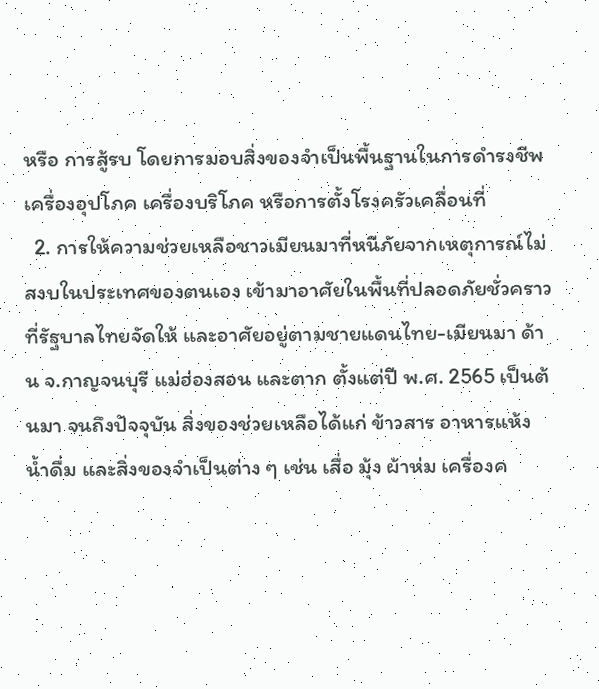หรือ การสู้รบ โดยการมอบสิ่งของจำเป็นพื้นฐานในการดำรงชีพ เครื่องอุปโภค เครื่องบริโภค หรือการตั้งโรงครัวเคลื่อนที่
  2. การให้ความช่วยเหลือชาวเมียนมาที่หนีภัยจากเหตุการณ์ไม่สงบในประเทศของตนเอง เข้ามาอาศัยในพื้นที่ปลอดภัยชั่วคราวที่รัฐบาลไทยจัดให้ และอาศัยอยู่ตามชายแดนไทย-เมียนมา ด้าน จ.กาญจนบุรี แม่ฮ่องสอน และตาก ตั้งแต่ปี พ.ศ. 2565 เป็นต้นมา จนถึงปัจจุบัน สิ่งของช่วยเหลือได้แก่ ข้าวสาร อาหารแห้ง น้ำดื่ม และสิ่งของจำเป็นต่าง ๆ เช่น เสื่อ มุ้ง ผ้าห่ม เครื่องค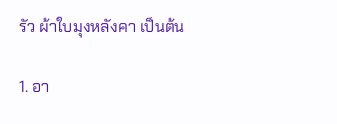รัว ผ้าใบมุงหลังคา เป็นต้น

1. อา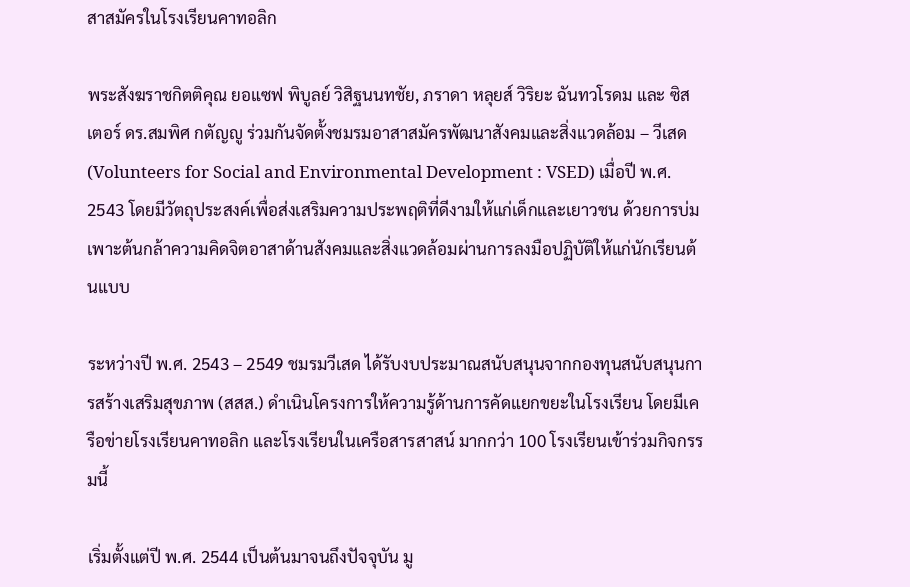สาสมัครในโรงเรียนคาทอลิก

พระสังฆราชกิตติคุณ ยอแซฟ พิบูลย์ วิสิฐนนทชัย, ภราดา หลุยส์ วิริยะ ฉันทวโรดม และ ซิสเตอร์ ดร.สมพิศ กตัญญู ร่วมกันจัดตั้งชมรมอาสาสมัครพัฒนาสังคมและสิ่งแวดล้อม – วีเสด (Volunteers for Social and Environmental Development : VSED) เมื่อปี พ.ศ. 2543 โดยมีวัตถุประสงค์เพื่อส่งเสริมความประพฤติที่ดีงามให้แก่เด็กและเยาวชน ด้วยการบ่มเพาะต้นกล้าความคิดจิตอาสาด้านสังคมและสิ่งแวดล้อมผ่านการลงมือปฏิบัติให้แก่นักเรียนต้นแบบ

ระหว่างปี พ.ศ. 2543 – 2549 ชมรมวีเสด ได้รับงบประมาณสนับสนุนจากกองทุนสนับสนุนการสร้างเสริมสุขภาพ (สสส.) ดำเนินโครงการให้ความรู้ด้านการคัดแยกขยะในโรงเรียน โดยมีเครือข่ายโรงเรียนคาทอลิก และโรงเรียนในเครือสารสาสน์ มากกว่า 100 โรงเรียนเข้าร่วมกิจกรรมนี้

เริ่มตั้งแต่ปี พ.ศ. 2544 เป็นต้นมาจนถึงปัจจุบัน มู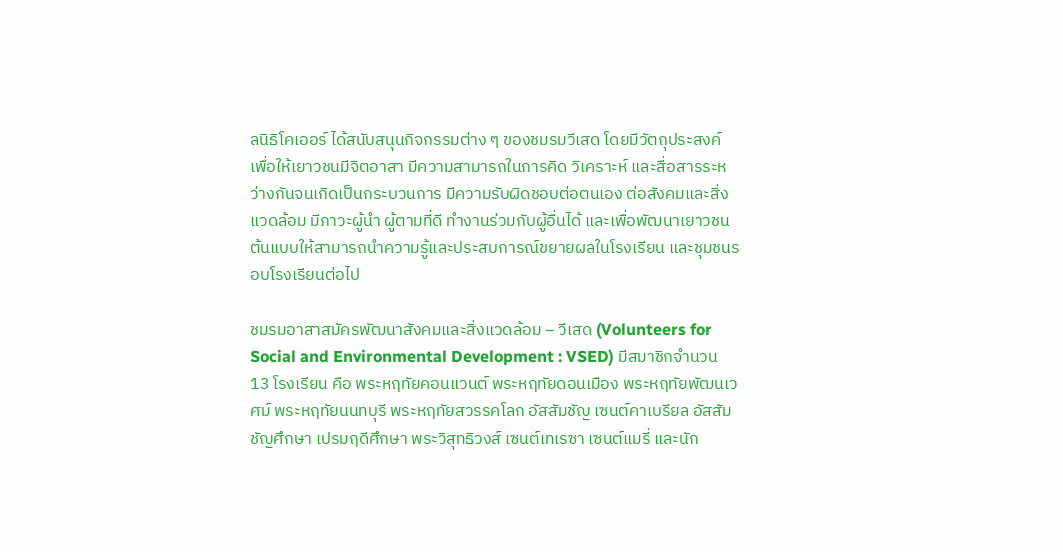ลนิธิโคเออร์ ได้สนับสนุนกิจกรรมต่าง ๆ ของชมรมวีเสด โดยมีวัตถุประสงค์ เพื่อให้เยาวชนมีจิตอาสา มีความสามารถในการคิด วิเคราะห์ และสื่อสารระหว่างกันจนเกิดเป็นกระบวนการ มีความรับผิดชอบต่อตนเอง ต่อสังคมและสิ่งแวดล้อม มีภาวะผู้นำ ผู้ตามที่ดี ทำงานร่วมกับผู้อื่นได้ และเพื่อพัฒนาเยาวชนต้นแบบให้สามารถนำความรู้และประสบการณ์ขยายผลในโรงเรียน และชุมชนรอบโรงเรียนต่อไป

ชมรมอาสาสมัครพัฒนาสังคมและสิ่งแวดล้อม – วีเสด (Volunteers for Social and Environmental Development : VSED) มีสมาชิกจำนวน 13 โรงเรียน คือ พระหฤทัยคอนแวนต์ พระหฤทัยดอนเมือง พระหฤทัยพัฒนเวศม์ พระหฤทัยนนทบุรี พระหฤทัยสวรรคโลก อัสสัมชัญ เซนต์คาเบรียล อัสสัมชัญศึกษา เปรมฤดีศึกษา พระวิสุทธิวงส์ เซนต์เทเรซา เซนต์แมรี่ และนัก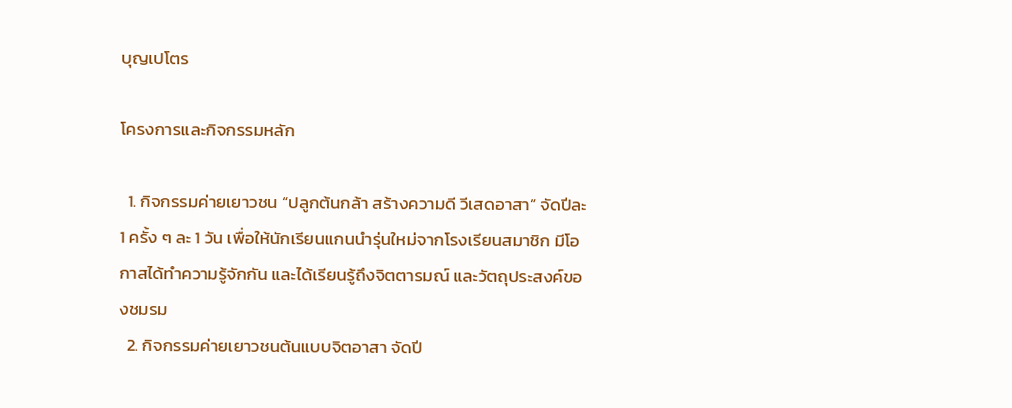บุญเปโตร

โครงการและกิจกรรมหลัก

  1. กิจกรรมค่ายเยาวชน “ปลูกต้นกล้า สร้างความดี วีเสดอาสา” จัดปีละ 1 ครั้ง ๆ ละ 1 วัน เพื่อให้นักเรียนแกนนำรุ่นใหม่จากโรงเรียนสมาชิก มีโอกาสได้ทำความรู้จักกัน และได้เรียนรู้ถึงจิตตารมณ์ และวัตถุประสงค์ของชมรม
  2. กิจกรรมค่ายเยาวชนต้นแบบจิตอาสา จัดปี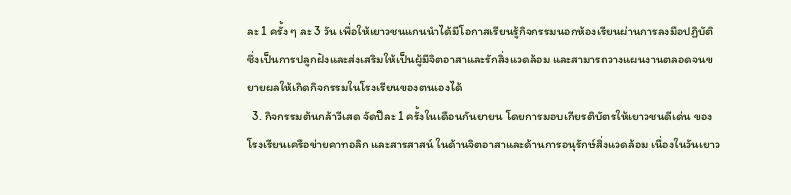ละ 1 ครั้ง ๆ ละ 3 วัน เพื่อให้เยาวชนแกนนำได้มีโอกาสเรียนรู้กิจกรรมนอกห้องเรียนผ่านการลงมือปฏิบัติ ซึ่งเป็นการปลูกฝังและส่งเสริมให้เป็นผู้มีจิตอาสาและรักสิ่งแวดล้อม และสามารถวางแผนงานตลอดจนขยายผลให้เกิดกิจกรรมในโรงเรียนของตนเองได้
  3. กิจกรรมต้นกล้าวีเสด จัดปีละ 1 ครั้งในเดือนกันยายน โดยการมอบเกียรติบัตรให้เยาวชนดีเด่น ของโรงเรียนเครือข่ายคาทอลิก และสารสาสน์ ในด้านจิตอาสาและด้านการอนุรักษ์สิ่งแวดล้อม เนื่องในวันเยาว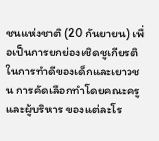ชนแห่งชาติ (20 กันยายน) เพื่อเป็นการยกย่องเชิดชูเกียรติในการทำดีของเด็กและเยาวชน การคัดเลือกทำโดยคณะครู และผู้บริหาร ของแต่ละโร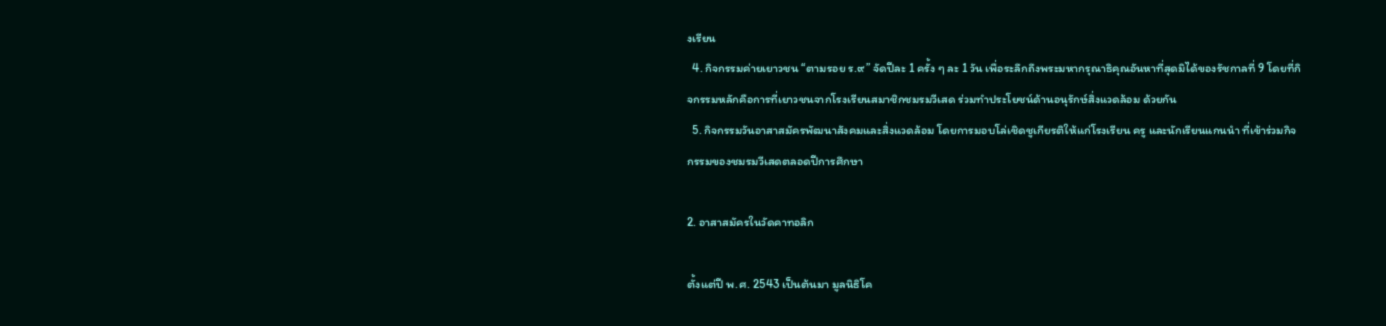งเรียน
  4. กิจกรรมค่ายเยาวชน “ตามรอย ร.๙” จัดปีละ 1 ครั้ง ๆ ละ 1 วัน เพื่อระลึกถึงพระมหากรุณาธิคุณอันหาที่สุดมิได้ของรัชกาลที่ 9 โดยที่กิจกรรมหลักคือการที่เยาวชนจากโรงเรียนสมาชิกชมรมวีเสด ร่วมทำประโยชน์ด้านอนุรักษ์สิ่งแวดล้อม ด้วยกัน
  5. กิจกรรมวันอาสาสมัครพัฒนาสังคมและสิ่งแวดล้อม โดยการมอบโล่เชิดชูเกียรติให้แก่โรงเรียน ครู และนักเรียนแกนนำ ที่เข้าร่วมกิจกรรมของชมรมวีเสดตลอดปีการศึกษา

2. อาสาสมัครในวัดคาทอลิก

ตั้งแต่ปี พ.ศ. 2543 เป็นต้นมา มูลนิธิโค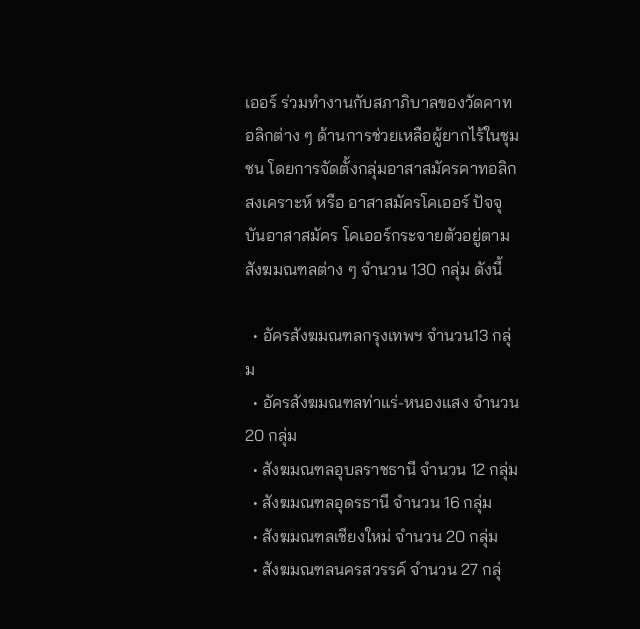เออร์ ร่วมทำงานกับสภาภิบาลของวัดคาทอลิกต่าง ๆ ด้านการช่วยเหลือผู้ยากไร้ในชุมชน โดยการจัดตั้งกลุ่มอาสาสมัครคาทอลิกสงเคราะห์ หรือ อาสาสมัครโคเออร์ ปัจจุบันอาสาสมัคร โคเออร์กระจายตัวอยู่ตามสังฆมณฑลต่าง ๆ จำนวน 130 กลุ่ม ดังนี้

  • อัครสังฆมณฑลกรุงเทพฯ จำนวน13 กลุ่ม
  • อัครสังฆมณฑลท่าแร่-หนองแสง จำนวน 20 กลุ่ม
  • สังฆมณฑลอุบลราชธานี จำนวน 12 กลุ่ม
  • สังฆมณฑลอุดรธานี จำนวน 16 กลุ่ม
  • สังฆมณฑลเชียงใหม่ จำนวน 20 กลุ่ม
  • สังฆมณฑลนครสวรรค์ จำนวน 27 กลุ่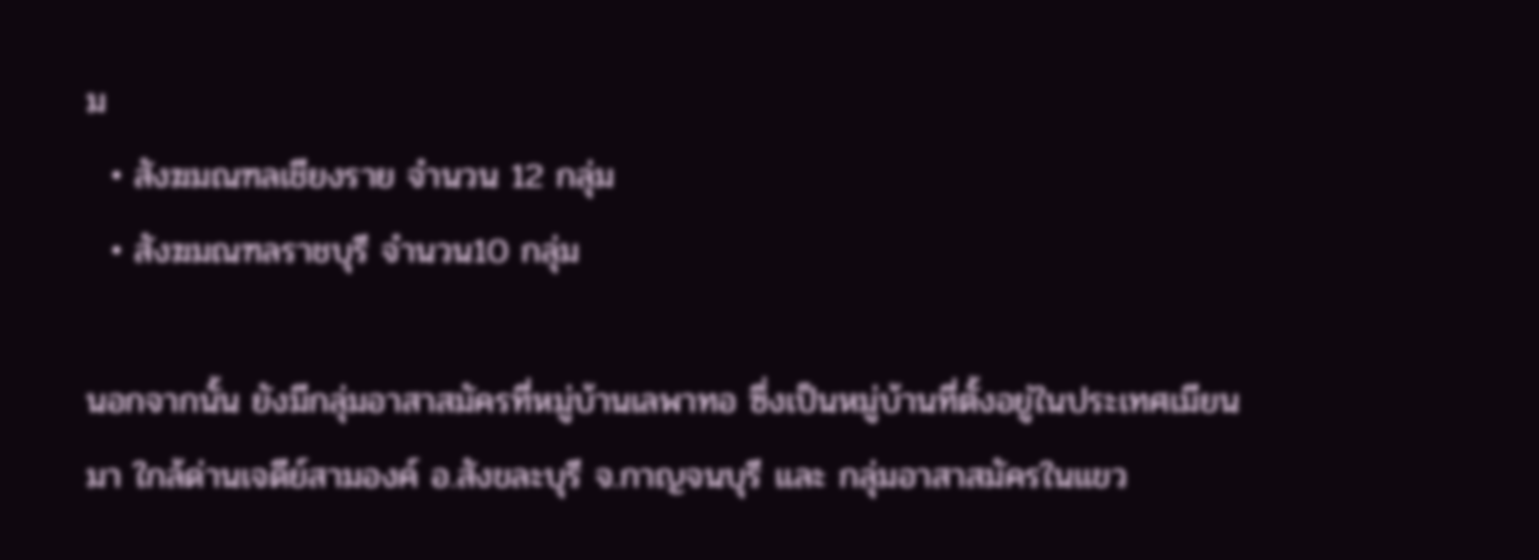ม
  • สังฆมณฑลเชียงราย จำนวน 12 กลุ่ม
  • สังฆมณฑลราชบุรี จำนวน10 กลุ่ม

นอกจากนั้น ยังมีกลุ่มอาสาสมัครที่หมู่บ้านเลพาทอ ซึ่งเป็นหมู่บ้านที่ตั้งอยู่ในประเทศเมียนมา ใกล้ด่านเจดีย์สามองค์ อ.สังขละบุรี จ.กาญจนบุรี และ กลุ่มอาสาสมัครในแขว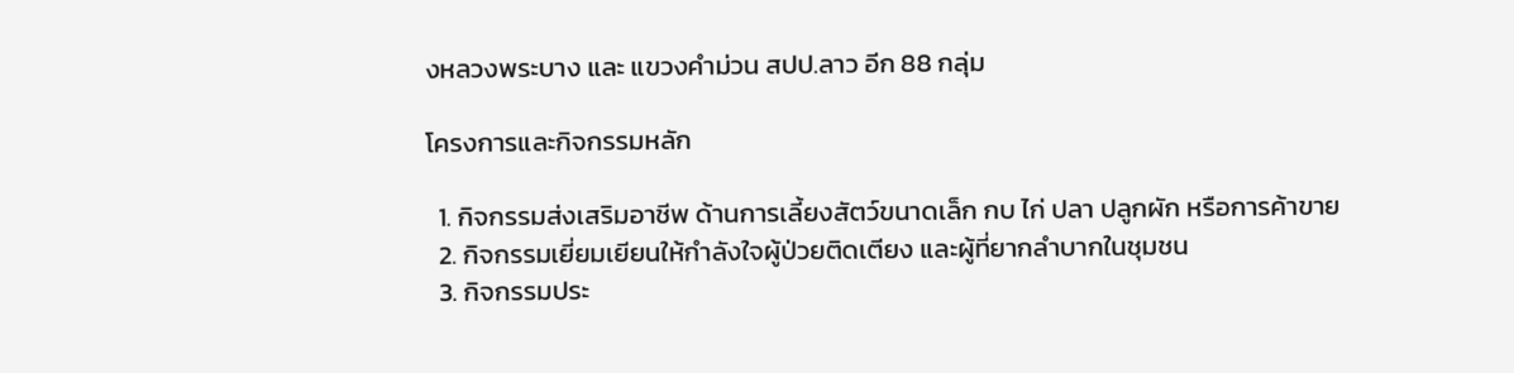งหลวงพระบาง และ แขวงคำม่วน สปป.ลาว อีก 88 กลุ่ม

โครงการและกิจกรรมหลัก

  1. กิจกรรมส่งเสริมอาชีพ ด้านการเลี้ยงสัตว์ขนาดเล็ก กบ ไก่ ปลา ปลูกผัก หรือการค้าขาย
  2. กิจกรรมเยี่ยมเยียนให้กำลังใจผู้ป่วยติดเตียง และผู้ที่ยากลำบากในชุมชน
  3. กิจกรรมประ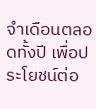จำเดือนตลอดทั้งปี เพื่อประโยชน์ต่อ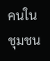คนในชุมชน